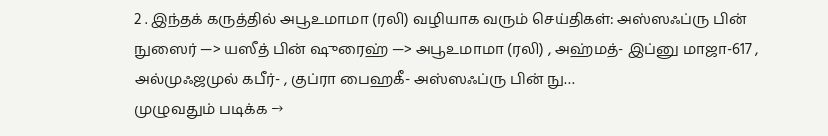2 . இந்தக் கருத்தில் அபூஉமாமா (ரலி) வழியாக வரும் செய்திகள்: அஸ்ஸஃப்ரு பின் நுஸைர் —> யஸீத் பின் ஷுரைஹ் —> அபூஉமாமா (ரலி) , அஹ்மத்- இப்னு மாஜா-617 , அல்முஃஜமுல் கபீர்- , குப்ரா பைஹகீ- அஸ்ஸஃப்ரு பின் நு…
முழுவதும் படிக்க →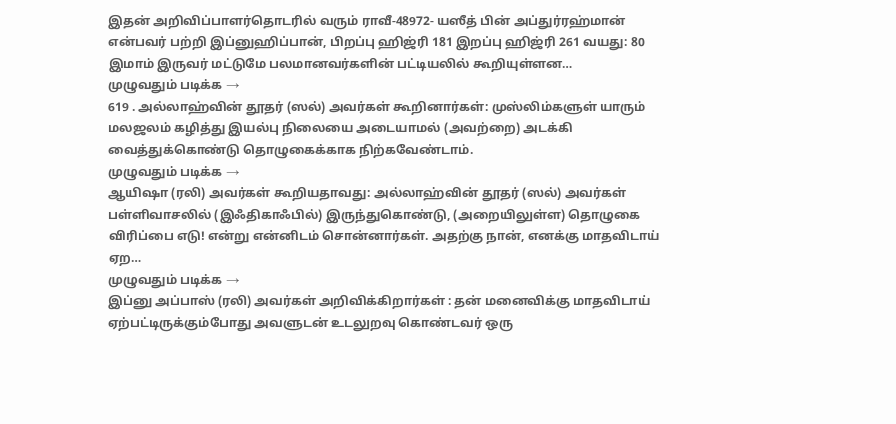இதன் அறிவிப்பாளர்தொடரில் வரும் ராவீ-48972- யஸீத் பின் அப்துர்ரஹ்மான் என்பவர் பற்றி இப்னுஹிப்பான், பிறப்பு ஹிஜ்ரி 181 இறப்பு ஹிஜ்ரி 261 வயது: 80 இமாம் இருவர் மட்டுமே பலமானவர்களின் பட்டியலில் கூறியுள்ளன…
முழுவதும் படிக்க →
619 . அல்லாஹ்வின் தூதர் (ஸல்) அவர்கள் கூறினார்கள்: முஸ்லிம்களுள் யாரும் மலஜலம் கழித்து இயல்பு நிலையை அடையாமல் (அவற்றை) அடக்கி வைத்துக்கொண்டு தொழுகைக்காக நிற்கவேண்டாம்.
முழுவதும் படிக்க →
ஆயிஷா (ரலி) அவர்கள் கூறியதாவது: அல்லாஹ்வின் தூதர் (ஸல்) அவர்கள் பள்ளிவாசலில் (இஃதிகாஃபில்) இருந்துகொண்டு, (அறையிலுள்ள) தொழுகை விரிப்பை எடு! என்று என்னிடம் சொன்னார்கள். அதற்கு நான், எனக்கு மாதவிடாய் ஏற…
முழுவதும் படிக்க →
இப்னு அப்பாஸ் (ரலி) அவர்கள் அறிவிக்கிறார்கள் : தன் மனைவிக்கு மாதவிடாய் ஏற்பட்டிருக்கும்போது அவளுடன் உடலுறவு கொண்டவர் ஒரு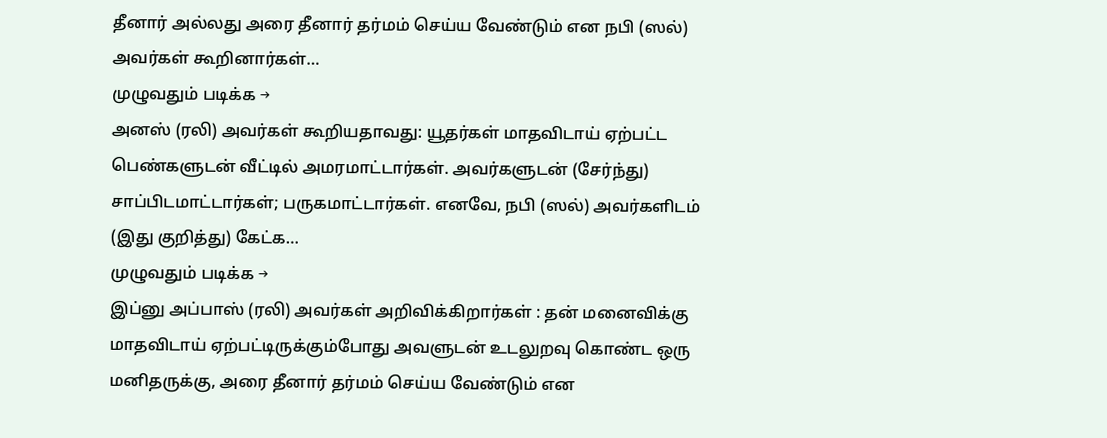தீனார் அல்லது அரை தீனார் தர்மம் செய்ய வேண்டும் என நபி (ஸல்) அவர்கள் கூறினார்கள்…
முழுவதும் படிக்க →
அனஸ் (ரலி) அவர்கள் கூறியதாவது: யூதர்கள் மாதவிடாய் ஏற்பட்ட பெண்களுடன் வீட்டில் அமரமாட்டார்கள். அவர்களுடன் (சேர்ந்து) சாப்பிடமாட்டார்கள்; பருகமாட்டார்கள். எனவே, நபி (ஸல்) அவர்களிடம் (இது குறித்து) கேட்க…
முழுவதும் படிக்க →
இப்னு அப்பாஸ் (ரலி) அவர்கள் அறிவிக்கிறார்கள் : தன் மனைவிக்கு மாதவிடாய் ஏற்பட்டிருக்கும்போது அவளுடன் உடலுறவு கொண்ட ஒரு மனிதருக்கு, அரை தீனார் தர்மம் செய்ய வேண்டும் என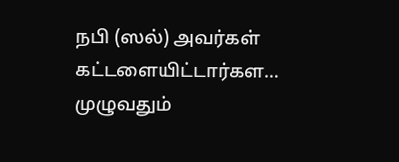நபி (ஸல்) அவர்கள் கட்டளையிட்டார்கள…
முழுவதும்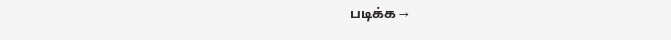படிக்க →